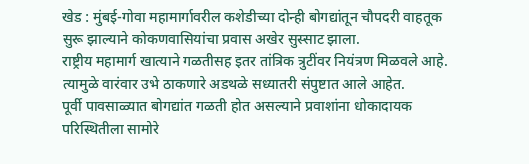खेड : मुंबई-गोवा महामार्गावरील कशेडीच्या दोन्ही बोगद्यांतून चौपदरी वाहतूक सुरू झाल्याने कोकणवासियांचा प्रवास अखेर सुस्साट झाला.
राष्ट्रीय महामार्ग खात्याने गळतीसह इतर तांत्रिक त्रुटींवर नियंत्रण मिळवले आहे. त्यामुळे वारंवार उभे ठाकणारे अडथळे सध्यातरी संपुष्टात आले आहेत.
पूर्वी पावसाळ्यात बोगद्यांत गळती होत असल्याने प्रवाशांना धोकादायक परिस्थितीला सामोरे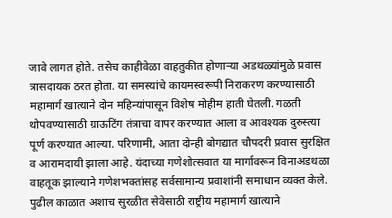जावे लागत होते. तसेच काहीवेळा वाहतुकीत होणाऱ्या अडथळ्यांमुळे प्रवास त्रासदायक ठरत होता. या समस्यांचे कायमस्वरूपी निराकरण करण्यासाठी महामार्ग खात्याने दोन महिन्यांपासून विशेष मोहीम हाती घेतली. गळती थोपवण्यासाठी ग्राऊटिंग तंत्राचा वापर करण्यात आला व आवश्यक दुरुस्त्या पूर्ण करण्यात आल्या. परिणामी, आता दोन्ही बोगद्यात चौपदरी प्रवास सुरक्षित व आरामदायी झाला आहे. यंदाच्या गणेशोत्सवात या मार्गावरून विनाअडथळा वाहतूक झाल्याने गणेशभक्तांसह सर्वसामान्य प्रवाशांनी समाधान व्यक्त केले. पुढील काळात अशाच सुरळीत सेवेसाठी राष्ट्रीय महामार्ग खात्याने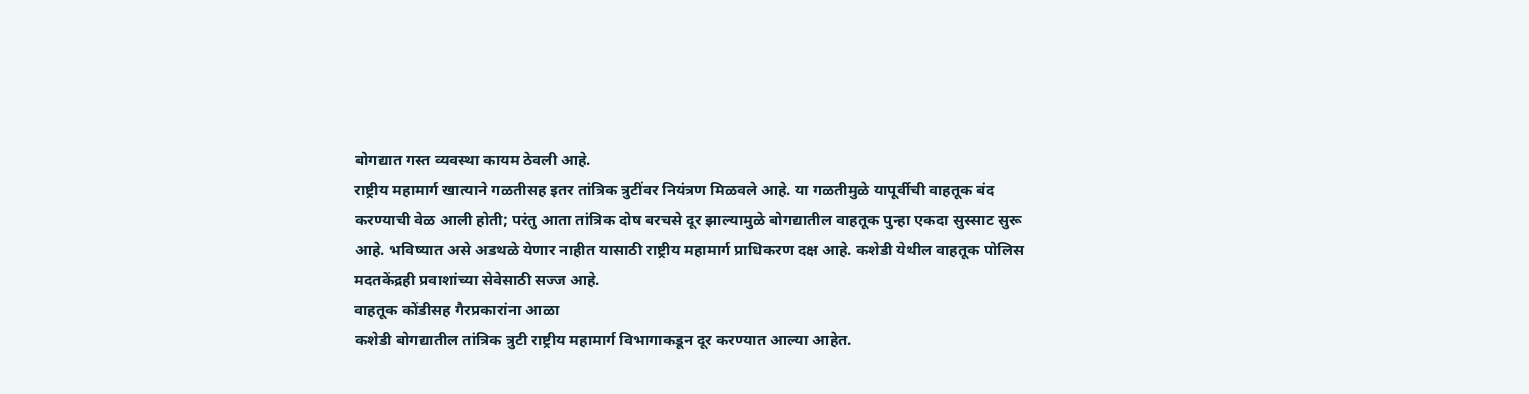बोगद्यात गस्त व्यवस्था कायम ठेवली आहे.
राष्ट्रीय महामार्ग खात्याने गळतीसह इतर तांत्रिक त्रुटींवर नियंत्रण मिळवले आहे. या गळतीमुळे यापूर्वीची वाहतूक बंद करण्याची वेळ आली होती; परंतु आता तांत्रिक दोष बरचसे दूर झाल्यामुळे बोगद्यातील वाहतूक पुन्हा एकदा सुस्साट सुरू आहे. भविष्यात असे अडथळे येणार नाहीत यासाठी राष्ट्रीय महामार्ग प्राधिकरण दक्ष आहे. कशेडी येथील वाहतूक पोलिस मदतकेंद्रही प्रवाशांच्या सेवेसाठी सज्ज आहे.
वाहतूक कोंडीसह गैरप्रकारांना आळा
कशेडी बोगद्यातील तांत्रिक त्रुटी राष्ट्रीय महामार्ग विभागाकडून दूर करण्यात आल्या आहेत.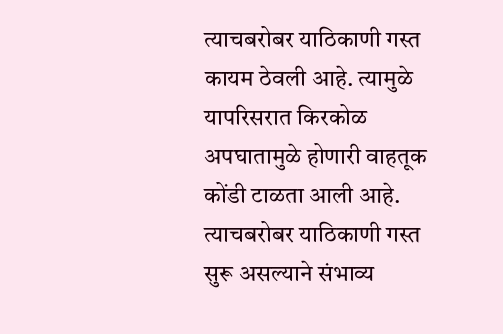त्याचबरोबर याठिकाणी गस्त कायम ठेवली आहे. त्यामुळे यापरिसरात किरकोळ अपघातामुळे होणारी वाहतूक कोंडी टाळता आली आहे. त्याचबरोबर याठिकाणी गस्त सुरू असल्याने संभाव्य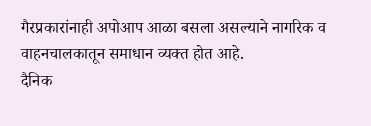गैरप्रकारांनाही अपोआप आळा बसला असल्याने नागरिक व वाहनचालकातून समाधान व्यक्त होत आहे.
दैनिक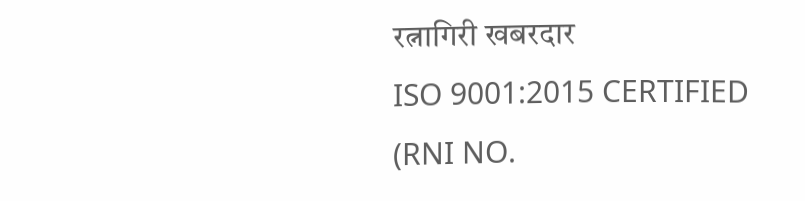रत्नागिरी खबरदार
ISO 9001:2015 CERTIFIED
(RNI NO.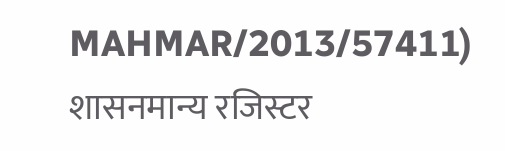MAHMAR/2013/57411)
शासनमान्य रजिस्टर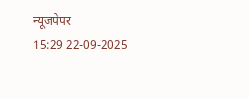न्यूजपेपर
15:29 22-09-2025